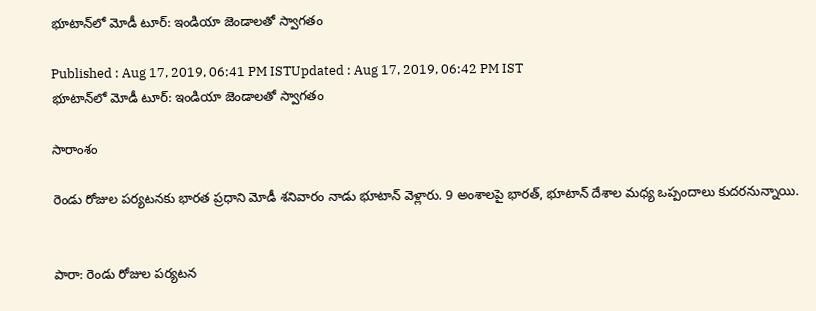భూటాన్‌లో మోడీ టూర్: ఇండియా జెండాలతో స్వాగతం

Published : Aug 17, 2019, 06:41 PM ISTUpdated : Aug 17, 2019, 06:42 PM IST
భూటాన్‌లో మోడీ టూర్: ఇండియా జెండాలతో స్వాగతం

సారాంశం

రెండు రోజుల పర్యటనకు భారత ప్రధాని మోడీ శనివారం నాడు భూటాన్ వెళ్లారు. 9 అంశాలపై భారత్, భూటాన్ దేశాల మధ్య ఒప్పందాలు కుదరనున్నాయి.


పారా: రెండు రోజుల పర్యటన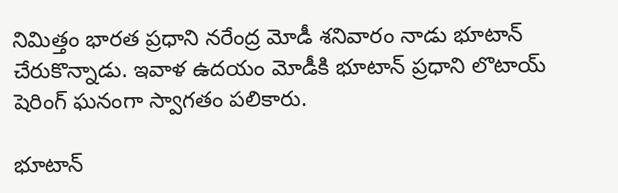నిమిత్తం భారత ప్రధాని నరేంద్ర మోడీ శనివారం నాడు భూటాన్ చేరుకొన్నాడు. ఇవాళ ఉదయం మోడీకి భూటాన్ ప్రధాని లొటాయ్ షెరింగ్ ఘనంగా స్వాగతం పలికారు.

భూటాన్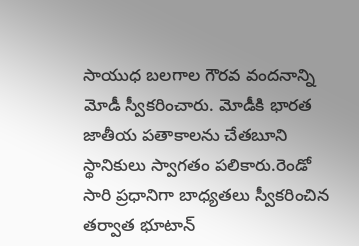సాయుధ బలగాల గౌరవ వందనాన్ని మోడీ స్వీకరించారు. మోడీకి భారత జాతీయ పతాకాలను చేతబూని స్థానికులు స్వాగతం పలికారు.రెండో సారి ప్రధానిగా బాధ్యతలు స్వీకరించిన తర్వాత భూటాన్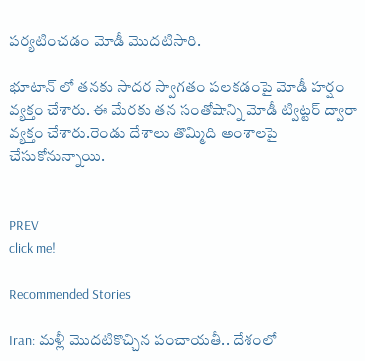పర్యటించడం మోడీ మొదటిసారి.

భూటాన్ లో తనకు సాదర స్వాగతం పలకడంపై మోడీ హర్షం వ్యక్తం చేశారు. ఈ మేరకు తన సంతోషాన్ని మోడీ ట్విట్టర్ ద్వారా వ్యక్తం చేశారు.రెండు దేశాలు తొమ్మిది అంశాలపై చేసుకోనున్నాయి.


PREV
click me!

Recommended Stories

Iran: మళ్లీ మొదటికొచ్చిన పంచాయతీ.. దేశంలో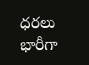ధరలు భారీగా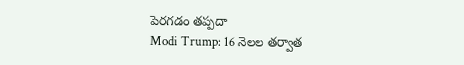పెరగడం తప్పదా
Modi Trump: 16 నెల‌ల త‌ర్వాత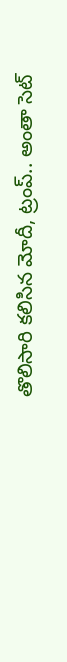తొలిసారి క‌లిసిన మోదీ, ట్రంప్‌.. అంతా సెట్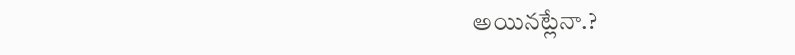అయిన‌ట్లేనా.?